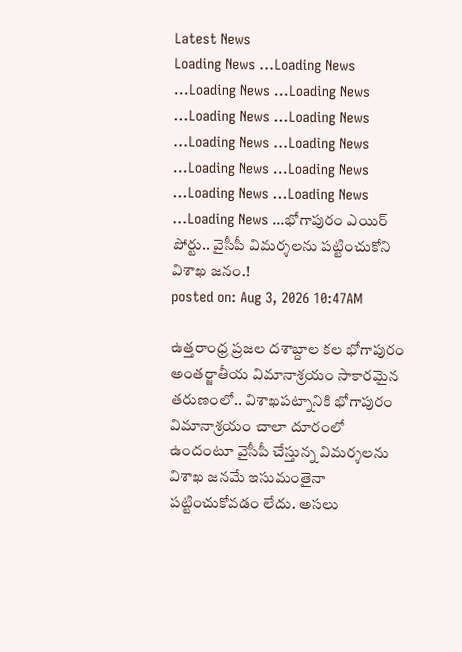Latest News
Loading News ...Loading News ...Loading News ...Loading News ...Loading News ...Loading News ...Loading News ...Loading News ...Loading News ...Loading News ...Loading News ...Loading News ...Loading News ...భోగాపురం ఎయిర్ పోర్టు.. వైసీపీ విమర్శలను పట్టించుకోని విశాఖ జనం.!
posted on: Aug 3, 2026 10:47AM

ఉత్తరాంధ్ర ప్రజల దశాబ్దాల కల భోగాపురం అంతర్జాతీయ విమానాశ్రయం సాకారమైన తరుణంలో.. విశాఖపట్నానికి భోగాపురం విమానాశ్రయం చాలా దూరంలో ఉందంటూ వైసీపీ చేస్తున్న విమర్శలను విశాఖ జనమే ఇసుమంతైనా పట్టించుకోవడం లేదు. అసలు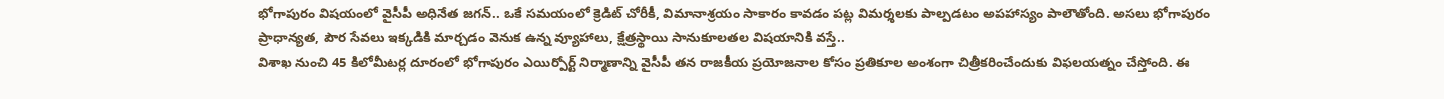భోగాపురం విషయంలో వైసీపీ అధినేత జగన్.. ఒకే సమయంలో క్రెడిట్ చోరీకీ, విమానాశ్రయం సాకారం కావడం పట్ల విమర్శలకు పాల్పడటం అపహాస్యం పాలౌతోంది. అసలు భోగాపురం ప్రాధాన్యత, పౌర సేవలు ఇక్కడికి మార్చడం వెనుక ఉన్న వ్యూహాలు, క్షేత్రస్థాయి సానుకూలతల విషయానికి వస్తే..
విశాఖ నుంచి 45 కిలోమీటర్ల దూరంలో భోగాపురం ఎయిర్పోర్ట్ నిర్మాణాన్ని వైసీపీ తన రాజకీయ ప్రయోజనాల కోసం ప్రతికూల అంశంగా చిత్రీకరించేందుకు విఫలయత్నం చేస్తోంది. ఈ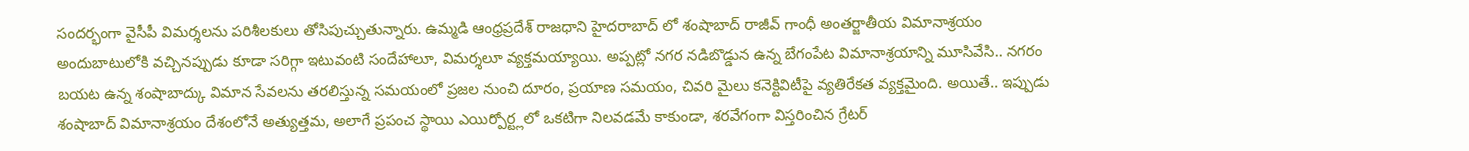సందర్భంగా వైసీపీ విమర్శలను పరిశీలకులు తోసిపుచ్చుతున్నారు. ఉమ్మడి ఆంధ్రప్రదేశ్ రాజధాని హైదరాబాద్ లో శంషాబాద్ రాజీవ్ గాంధీ అంతర్జాతీయ విమానాశ్రయం అందుబాటులోకి వచ్చినప్పుడు కూడా సరిగ్గా ఇటువంటి సందేహాలూ, విమర్శలూ వ్యక్తమయ్యాయి. అప్పట్లో నగర నడిబొడ్డున ఉన్న బేగంపేట విమానాశ్రయాన్ని మూసివేసి.. నగరం బయట ఉన్న శంషాబాద్కు విమాన సేవలను తరలిస్తున్న సమయంలో ప్రజల నుంచి దూరం, ప్రయాణ సమయం, చివరి మైలు కనెక్టివిటీపై వ్యతిరేకత వ్యక్తమైంది. అయితే.. ఇప్పుడు శంషాబాద్ విమానాశ్రయం దేశంలోనే అత్యుత్తమ, అలాగే ప్రపంచ స్థాయి ఎయిర్పోర్ట్లలో ఒకటిగా నిలవడమే కాకుండా, శరవేగంగా విస్తరించిన గ్రేటర్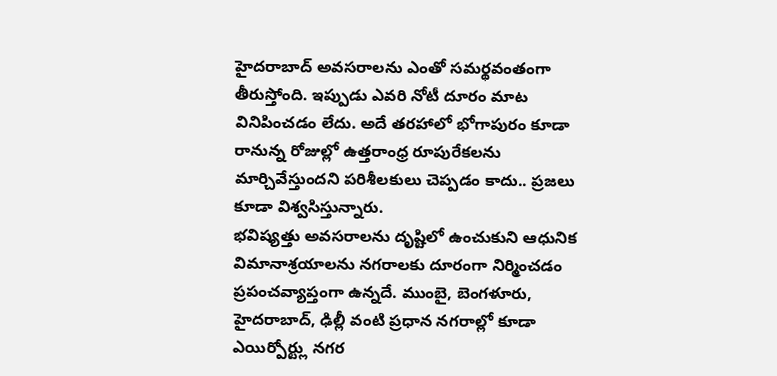హైదరాబాద్ అవసరాలను ఎంతో సమర్థవంతంగా తీరుస్తోంది. ఇప్పుడు ఎవరి నోటీ దూరం మాట వినిపించడం లేదు. అదే తరహాలో భోగాపురం కూడా రానున్న రోజుల్లో ఉత్తరాంధ్ర రూపురేకలను మార్చివేస్తుందని పరిశీలకులు చెప్పడం కాదు.. ప్రజలు కూడా విశ్వసిస్తున్నారు.
భవిష్యత్తు అవసరాలను దృష్టిలో ఉంచుకుని ఆధునిక విమానాశ్రయాలను నగరాలకు దూరంగా నిర్మించడం ప్రపంచవ్యాప్తంగా ఉన్నదే. ముంబై, బెంగళూరు, హైదరాబాద్, ఢిల్లీ వంటి ప్రధాన నగరాల్లో కూడా ఎయిర్పోర్ట్లు నగర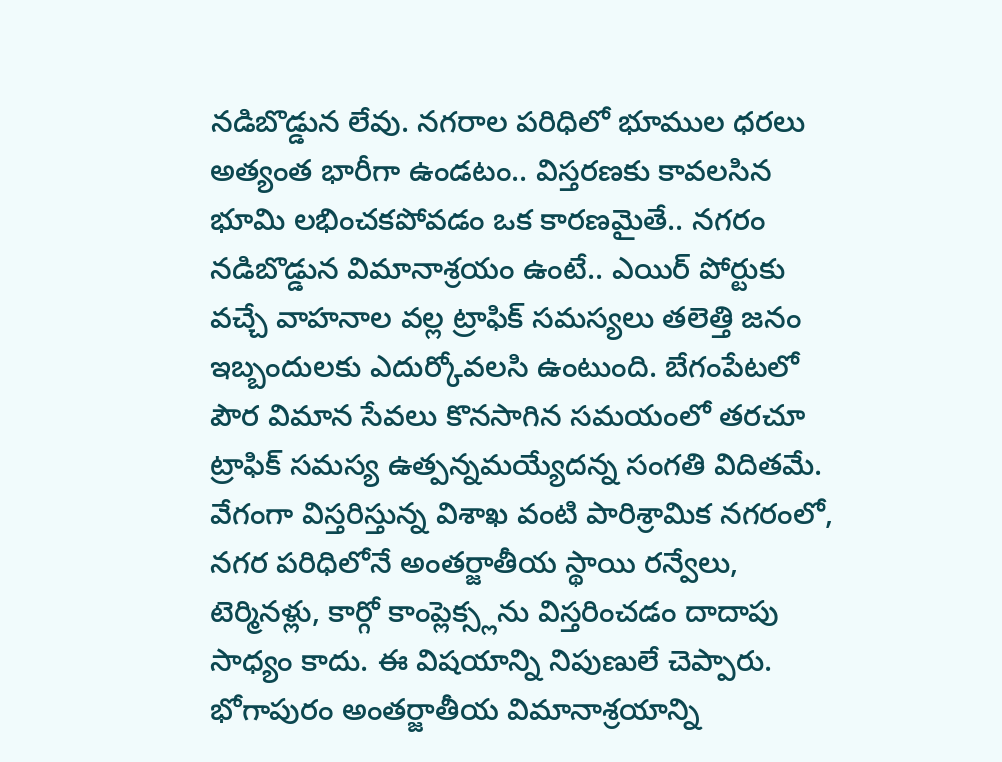నడిబొడ్డున లేవు. నగరాల పరిధిలో భూముల ధరలు అత్యంత భారీగా ఉండటం.. విస్తరణకు కావలసిన భూమి లభించకపోవడం ఒక కారణమైతే.. నగరం నడిబొడ్డున విమానాశ్రయం ఉంటే.. ఎయిర్ పోర్టుకు వచ్చే వాహనాల వల్ల ట్రాఫిక్ సమస్యలు తలెత్తి జనం ఇబ్బందులకు ఎదుర్కోవలసి ఉంటుంది. బేగంపేటలో పౌర విమాన సేవలు కొనసాగిన సమయంలో తరచూ ట్రాఫిక్ సమస్య ఉత్పన్నమయ్యేదన్న సంగతి విదితమే. వేగంగా విస్తరిస్తున్న విశాఖ వంటి పారిశ్రామిక నగరంలో, నగర పరిధిలోనే అంతర్జాతీయ స్థాయి రన్వేలు, టెర్మినళ్లు, కార్గో కాంప్లెక్స్లను విస్తరించడం దాదాపు సాధ్యం కాదు. ఈ విషయాన్ని నిపుణులే చెప్పారు.
భోగాపురం అంతర్జాతీయ విమానాశ్రయాన్ని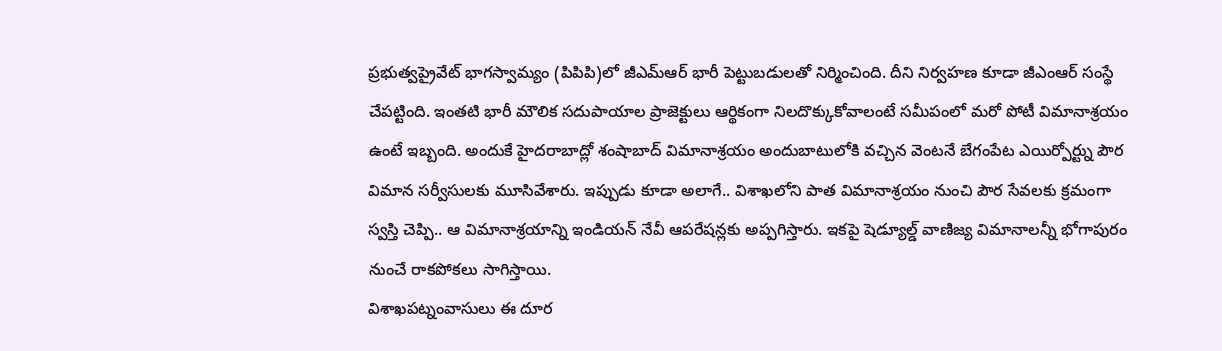ప్రభుత్వప్రైవేట్ భాగస్వామ్యం (పిపిపి)లో జీఎమ్ఆర్ భారీ పెట్టుబడులతో నిర్మించింది. దీని నిర్వహణ కూడా జీఎంఆర్ సంస్థే చేపట్టింది. ఇంతటి భారీ మౌలిక సదుపాయాల ప్రాజెక్టులు ఆర్థికంగా నిలదొక్కుకోవాలంటే సమీపంలో మరో పోటీ విమానాశ్రయం ఉంటే ఇబ్బంది. అందుకే హైదరాబాద్లో శంషాబాద్ విమానాశ్రయం అందుబాటులోకి వచ్చిన వెంటనే బేగంపేట ఎయిర్పోర్ట్ను పౌర విమాన సర్వీసులకు మూసివేశారు. ఇప్పుడు కూడా అలాగే.. విశాఖలోని పాత విమానాశ్రయం నుంచి పౌర సేవలకు క్రమంగా స్వస్తి చెప్పి.. ఆ విమానాశ్రయాన్ని ఇండియన్ నేవీ ఆపరేషన్లకు అప్పగిస్తారు. ఇకపై షెడ్యూల్డ్ వాణిజ్య విమానాలన్నీ భోగాపురం నుంచే రాకపోకలు సాగిస్తాయి.
విశాఖపట్నంవాసులు ఈ దూర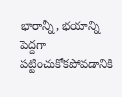భారాన్నీ, భయాన్ని పెద్దగా పట్టించుకోకపోవడానికి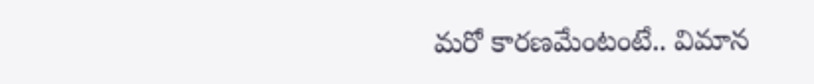మరో కారణమేంటంటే.. విమాన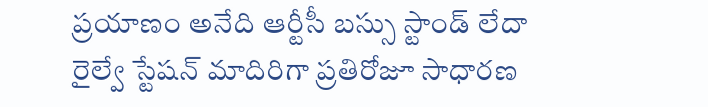ప్రయాణం అనేది ఆర్టీసీ బస్సు స్టాండ్ లేదా రైల్వే స్టేషన్ మాదిరిగా ప్రతిరోజూ సాధారణ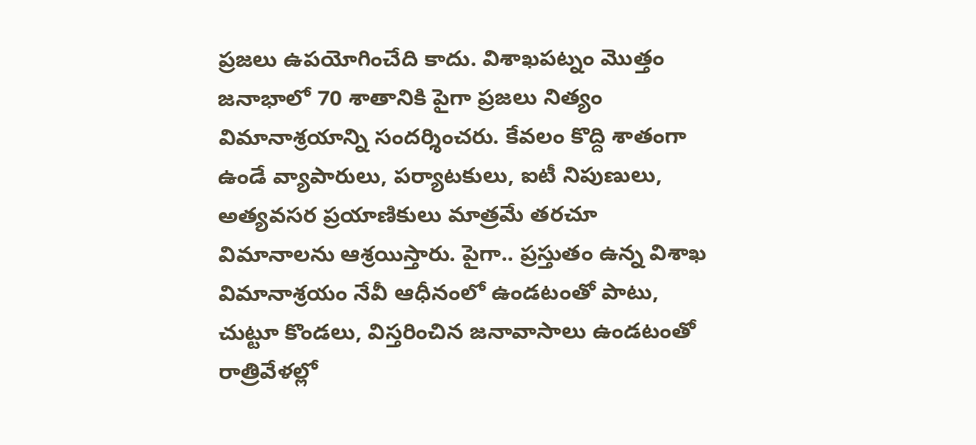ప్రజలు ఉపయోగించేది కాదు. విశాఖపట్నం మొత్తం జనాభాలో 70 శాతానికి పైగా ప్రజలు నిత్యం విమానాశ్రయాన్ని సందర్శించరు. కేవలం కొద్ది శాతంగా ఉండే వ్యాపారులు, పర్యాటకులు, ఐటీ నిపుణులు, అత్యవసర ప్రయాణికులు మాత్రమే తరచూ విమానాలను ఆశ్రయిస్తారు. పైగా.. ప్రస్తుతం ఉన్న విశాఖ విమానాశ్రయం నేవీ ఆధీనంలో ఉండటంతో పాటు, చుట్టూ కొండలు, విస్తరించిన జనావాసాలు ఉండటంతో రాత్రివేళల్లో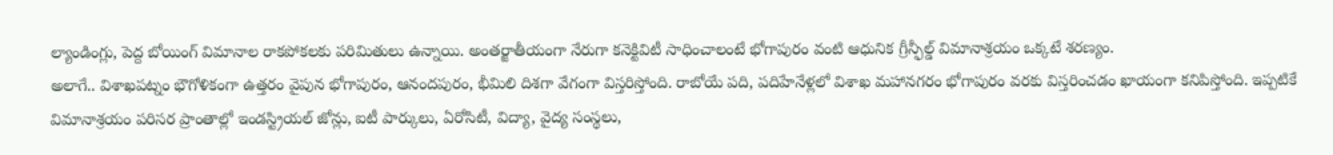ల్యాండింగ్లు, పెద్ద బోయింగ్ విమానాల రాకపోకలకు పరిమితులు ఉన్నాయి. అంతర్జాతీయంగా నేరుగా కనెక్టివిటీ సాధించాలంటే భోగాపురం వంటి ఆధునిక గ్రీన్ఫీల్డ్ విమానాశ్రయం ఒక్కటే శరణ్యం.
అలాగే.. విశాఖపట్నం భౌగోళికంగా ఉత్తరం వైపున భోగాపురం, ఆనందపురం, భీమిలి దిశగా వేగంగా విస్తరిస్తోంది. రాబోయే పది, పదిహేనేళ్లలో విశాఖ మహానగరం భోగాపురం వరకు విస్తరించడం ఖాయంగా కనిపిస్తోంది. ఇప్పటికే విమానాశ్రయం పరిసర ప్రాంతాల్లో ఇండస్ట్రియల్ జోన్లు, ఐటీ పార్కులు, ఏరోసిటీ, విద్యా, వైద్య సంస్థలు,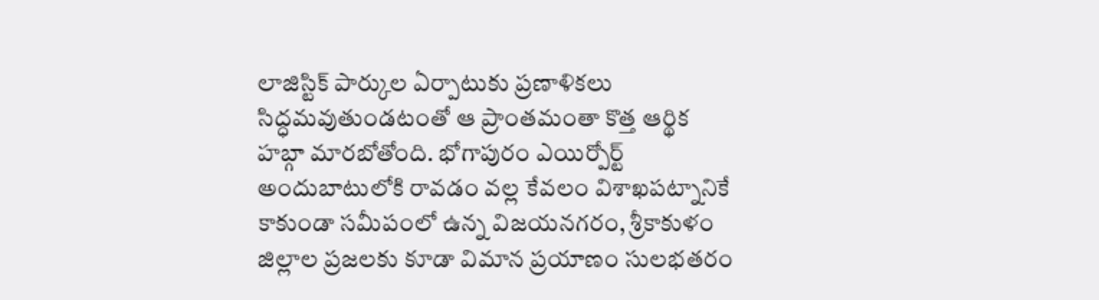లాజిస్టిక్ పార్కుల ఏర్పాటుకు ప్రణాళికలు సిద్ధమవుతుండటంతో ఆ ప్రాంతమంతా కొత్త ఆర్థిక హబ్గా మారబోతోంది. భోగాపురం ఎయిర్పోర్ట్ అందుబాటులోకి రావడం వల్ల కేవలం విశాఖపట్నానికే కాకుండా సమీపంలో ఉన్న విజయనగరం, శ్రీకాకుళం జిల్లాల ప్రజలకు కూడా విమాన ప్రయాణం సులభతరం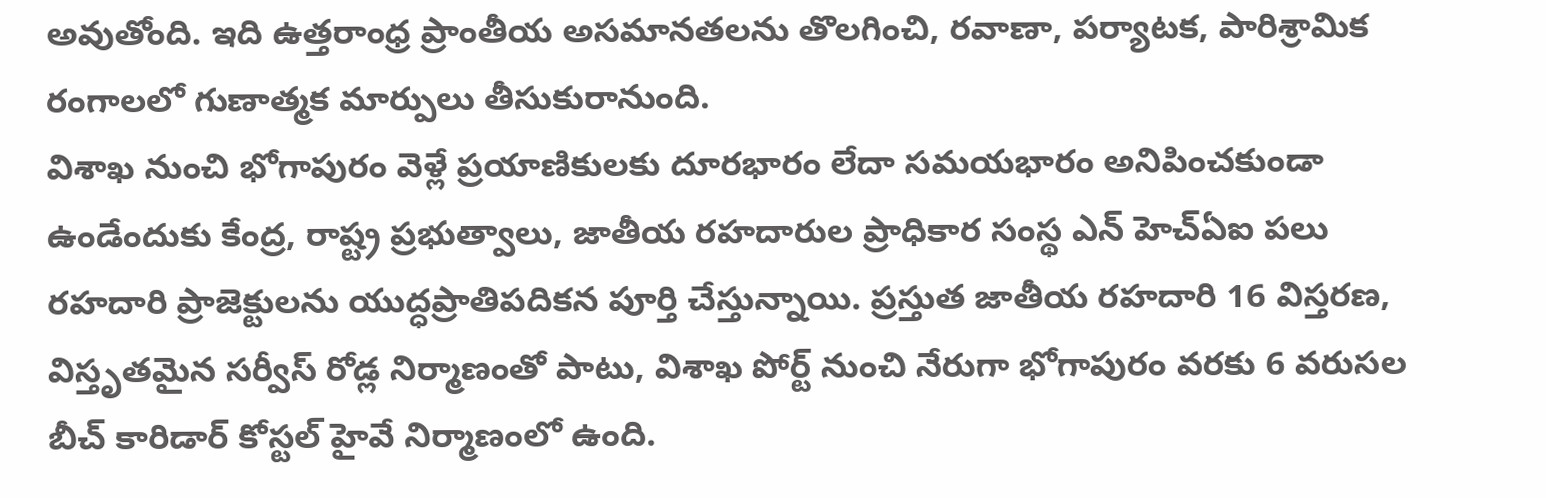అవుతోంది. ఇది ఉత్తరాంధ్ర ప్రాంతీయ అసమానతలను తొలగించి, రవాణా, పర్యాటక, పారిశ్రామిక రంగాలలో గుణాత్మక మార్పులు తీసుకురానుంది.
విశాఖ నుంచి భోగాపురం వెళ్లే ప్రయాణికులకు దూరభారం లేదా సమయభారం అనిపించకుండా ఉండేందుకు కేంద్ర, రాష్ట్ర ప్రభుత్వాలు, జాతీయ రహదారుల ప్రాధికార సంస్థ ఎన్ హెచ్ఏఐ పలు రహదారి ప్రాజెక్టులను యుద్ధప్రాతిపదికన పూర్తి చేస్తున్నాయి. ప్రస్తుత జాతీయ రహదారి 16 విస్తరణ, విస్తృతమైన సర్వీస్ రోడ్ల నిర్మాణంతో పాటు, విశాఖ పోర్ట్ నుంచి నేరుగా భోగాపురం వరకు 6 వరుసల బీచ్ కారిడార్ కోస్టల్ హైవే నిర్మాణంలో ఉంది.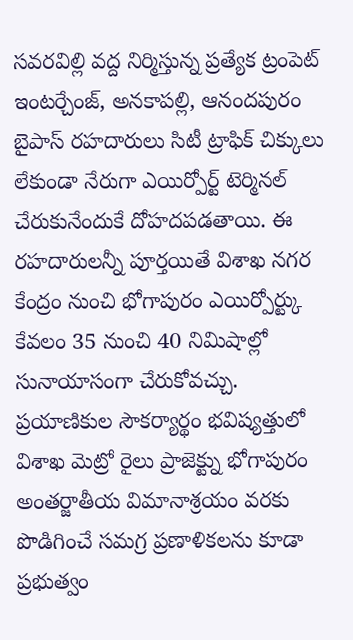సవరవిల్లి వద్ద నిర్మిస్తున్న ప్రత్యేక ట్రంపెట్ ఇంటర్చేంజ్, అనకాపల్లి, ఆనందపురం బైపాస్ రహదారులు సిటీ ట్రాఫిక్ చిక్కులు లేకుండా నేరుగా ఎయిర్పోర్ట్ టెర్మినల్ చేరుకునేందుకే దోహదపడతాయి. ఈ రహదారులన్నీ పూర్తయితే విశాఖ నగర కేంద్రం నుంచి భోగాపురం ఎయిర్పోర్ట్కు కేవలం 35 నుంచి 40 నిమిషాల్లో సునాయాసంగా చేరుకోవచ్చు.
ప్రయాణికుల సౌకర్యార్థం భవిష్యత్తులో విశాఖ మెట్రో రైలు ప్రాజెక్ట్ను భోగాపురం అంతర్జాతీయ విమానాశ్రయం వరకు పొడిగించే సమగ్ర ప్రణాళికలను కూడా ప్రభుత్వం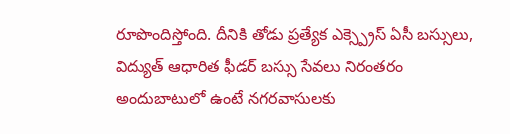రూపొందిస్తోంది. దీనికి తోడు ప్రత్యేక ఎక్స్ప్రెస్ ఏసీ బస్సులు, విద్యుత్ ఆధారిత ఫీడర్ బస్సు సేవలు నిరంతరం అందుబాటులో ఉంటే నగరవాసులకు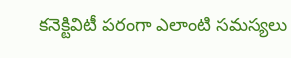కనెక్టివిటీ పరంగా ఎలాంటి సమస్యలు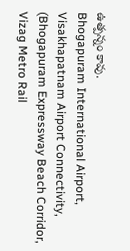ఉత్పన్నం కావు.
Bhogapuram International Airport, Visakhapatnam Airport Connectivity, (Bhogapuram Expressway Beach Corridor, Vizag Metro Rail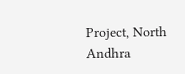Project, North Andhra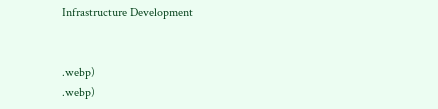Infrastructure Development


.webp)
.webp)